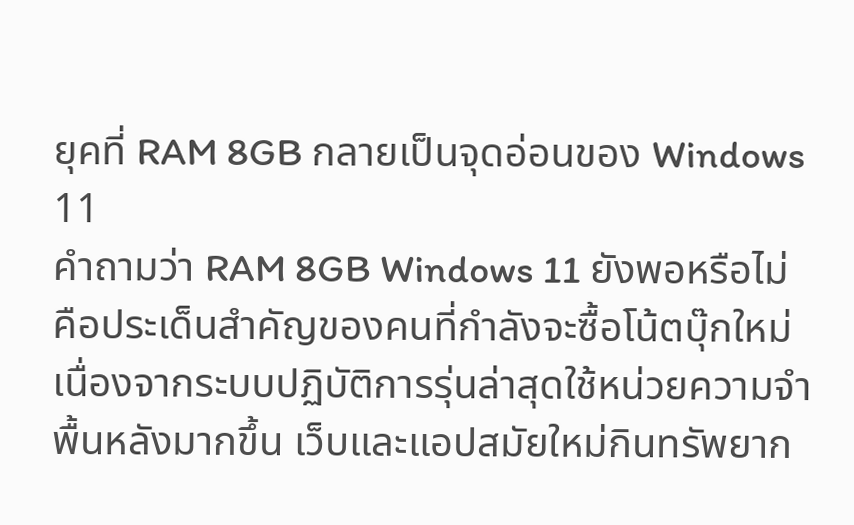ยุคที่ RAM 8GB กลายเป็นจุดอ่อนของ Windows 11
คำถามว่า RAM 8GB Windows 11 ยังพอหรือไม่ คือประเด็นสำคัญของคนที่กำลังจะซื้อโน้ตบุ๊กใหม่ เนื่องจากระบบปฏิบัติการรุ่นล่าสุดใช้หน่วยความจำพื้นหลังมากขึ้น เว็บและแอปสมัยใหม่กินทรัพยาก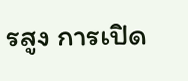รสูง การเปิด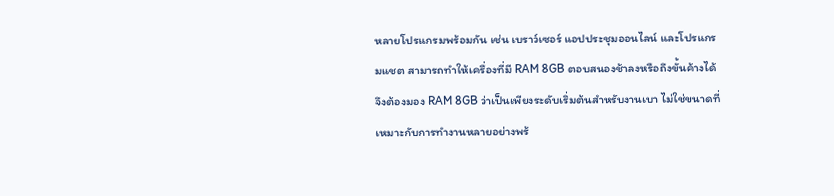หลายโปรแกรมพร้อมกัน เช่น เบราว์เซอร์ แอปประชุมออนไลน์ และโปรแกรมแชต สามารถทำให้เครื่องที่มี RAM 8GB ตอบสนองช้าลงหรือถึงขั้นค้างได้ จึงต้องมอง RAM 8GB ว่าเป็นเพียงระดับเริ่มต้นสำหรับงานเบา ไม่ใช่ขนาดที่เหมาะกับการทำงานหลายอย่างพร้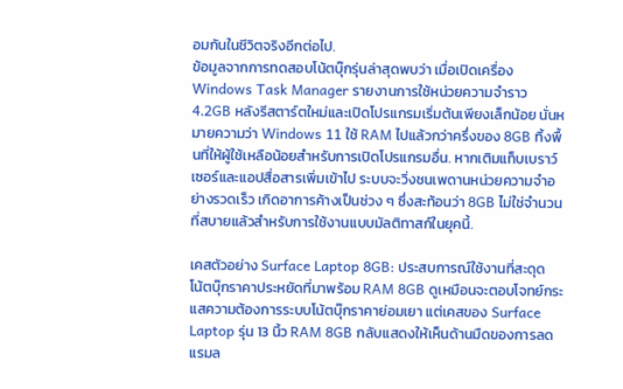อมกันในชีวิตจริงอีกต่อไป.
ข้อมูลจากการทดสอบโน้ตบุ๊กรุ่นล่าสุดพบว่า เมื่อเปิดเครื่อง Windows Task Manager รายงานการใช้หน่วยความจำราว 4.2GB หลังรีสตาร์ตใหม่และเปิดโปรแกรมเริ่มต้นเพียงเล็กน้อย นั่นหมายความว่า Windows 11 ใช้ RAM ไปแล้วกว่าครึ่งของ 8GB ทิ้งพื้นที่ให้ผู้ใช้เหลือน้อยสำหรับการเปิดโปรแกรมอื่น. หากเติมแท็บเบราว์เซอร์และแอปสื่อสารเพิ่มเข้าไป ระบบจะวิ่งชนเพดานหน่วยความจำอย่างรวดเร็ว เกิดอาการค้างเป็นช่วง ๆ ซึ่งสะท้อนว่า 8GB ไม่ใช่จำนวนที่สบายแล้วสำหรับการใช้งานแบบมัลติทาสก์ในยุคนี้.

เคสตัวอย่าง Surface Laptop 8GB: ประสบการณ์ใช้งานที่สะดุด
โน้ตบุ๊กราคาประหยัดที่มาพร้อม RAM 8GB ดูเหมือนจะตอบโจทย์กระแสความต้องการระบบโน้ตบุ๊กราคาย่อมเยา แต่เคสของ Surface Laptop รุ่น 13 นิ้ว RAM 8GB กลับแสดงให้เห็นด้านมืดของการลดแรมล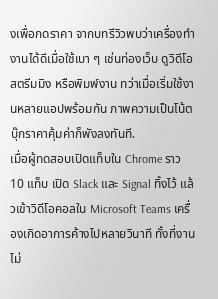งเพื่อกดราคา จากบทรีวิวพบว่าเครื่องทำงานได้ดีเมื่อใช้เบา ๆ เช่นท่องเว็บ ดูวิดีโอสตรีมมิง หรือพิมพ์งาน ทว่าเมื่อเริ่มใช้งานหลายแอปพร้อมกัน ภาพความเป็นโน้ตบุ๊กราคาคุ้มค่าก็พังลงทันที.
เมื่อผู้ทดสอบเปิดแท็บใน Chrome ราว 10 แท็บ เปิด Slack และ Signal ทิ้งไว้ แล้วเข้าวิดีโอคอลใน Microsoft Teams เครื่องเกิดอาการค้างไปหลายวินาที ทั้งที่งานไม่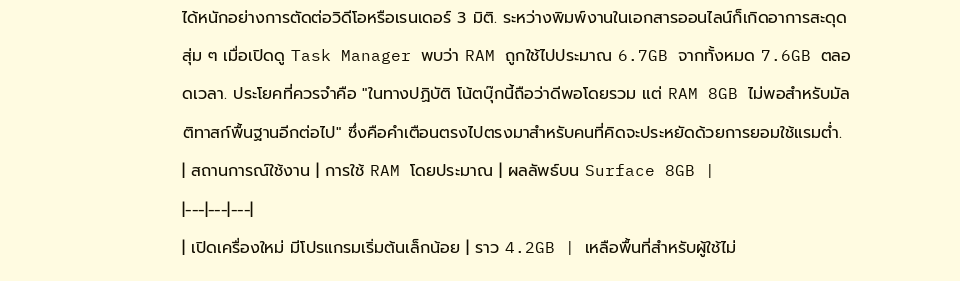ได้หนักอย่างการตัดต่อวิดีโอหรือเรนเดอร์ 3 มิติ. ระหว่างพิมพ์งานในเอกสารออนไลน์ก็เกิดอาการสะดุดสุ่ม ๆ เมื่อเปิดดู Task Manager พบว่า RAM ถูกใช้ไปประมาณ 6.7GB จากทั้งหมด 7.6GB ตลอดเวลา. ประโยคที่ควรจำคือ "ในทางปฏิบัติ โน้ตบุ๊กนี้ถือว่าดีพอโดยรวม แต่ RAM 8GB ไม่พอสำหรับมัลติทาสก์พื้นฐานอีกต่อไป" ซึ่งคือคำเตือนตรงไปตรงมาสำหรับคนที่คิดจะประหยัดด้วยการยอมใช้แรมต่ำ.
| สถานการณ์ใช้งาน | การใช้ RAM โดยประมาณ | ผลลัพธ์บน Surface 8GB |
|---|---|---|
| เปิดเครื่องใหม่ มีโปรแกรมเริ่มต้นเล็กน้อย | ราว 4.2GB | เหลือพื้นที่สำหรับผู้ใช้ไม่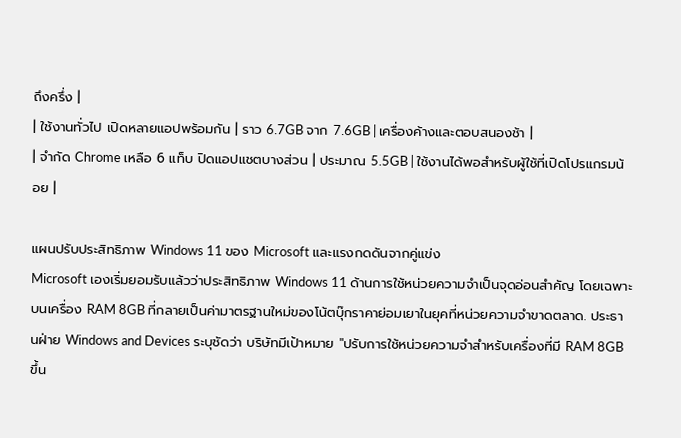ถึงครึ่ง |
| ใช้งานทั่วไป เปิดหลายแอปพร้อมกัน | ราว 6.7GB จาก 7.6GB | เครื่องค้างและตอบสนองช้า |
| จำกัด Chrome เหลือ 6 แท็บ ปิดแอปแชตบางส่วน | ประมาณ 5.5GB | ใช้งานได้พอสำหรับผู้ใช้ที่เปิดโปรแกรมน้อย |

แผนปรับประสิทธิภาพ Windows 11 ของ Microsoft และแรงกดดันจากคู่แข่ง
Microsoft เองเริ่มยอมรับแล้วว่าประสิทธิภาพ Windows 11 ด้านการใช้หน่วยความจำเป็นจุดอ่อนสำคัญ โดยเฉพาะบนเครื่อง RAM 8GB ที่กลายเป็นค่ามาตรฐานใหม่ของโน้ตบุ๊กราคาย่อมเยาในยุคที่หน่วยความจำขาดตลาด. ประธานฝ่าย Windows and Devices ระบุชัดว่า บริษัทมีเป้าหมาย "ปรับการใช้หน่วยความจำสำหรับเครื่องที่มี RAM 8GB ขึ้น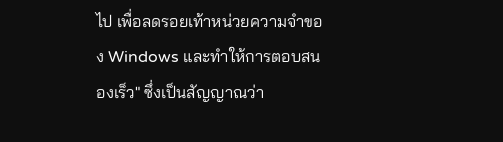ไป เพื่อลดรอยเท้าหน่วยความจำของ Windows และทำให้การตอบสนองเร็ว" ซึ่งเป็นสัญญาณว่า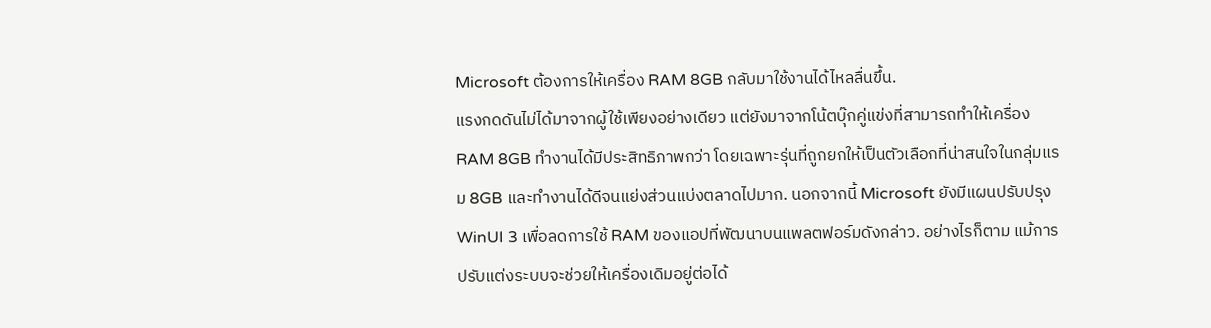Microsoft ต้องการให้เครื่อง RAM 8GB กลับมาใช้งานได้ไหลลื่นขึ้น.
แรงกดดันไม่ได้มาจากผู้ใช้เพียงอย่างเดียว แต่ยังมาจากโน้ตบุ๊กคู่แข่งที่สามารถทำให้เครื่อง RAM 8GB ทำงานได้มีประสิทธิภาพกว่า โดยเฉพาะรุ่นที่ถูกยกให้เป็นตัวเลือกที่น่าสนใจในกลุ่มแรม 8GB และทำงานได้ดีจนแย่งส่วนแบ่งตลาดไปมาก. นอกจากนี้ Microsoft ยังมีแผนปรับปรุง WinUI 3 เพื่อลดการใช้ RAM ของแอปที่พัฒนาบนแพลตฟอร์มดังกล่าว. อย่างไรก็ตาม แม้การปรับแต่งระบบจะช่วยให้เครื่องเดิมอยู่ต่อได้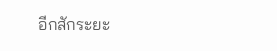อีกสักระยะ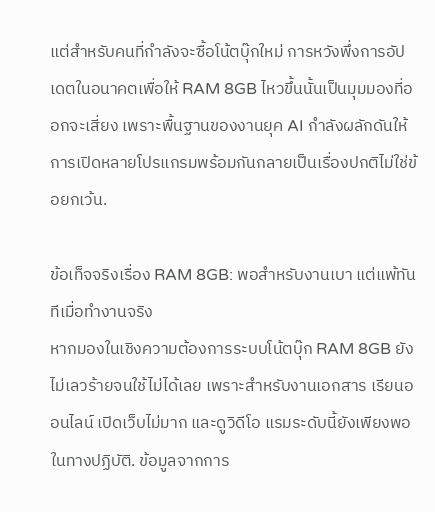แต่สำหรับคนที่กำลังจะซื้อโน้ตบุ๊กใหม่ การหวังพึ่งการอัปเดตในอนาคตเพื่อให้ RAM 8GB ไหวขึ้นนั้นเป็นมุมมองที่ออกจะเสี่ยง เพราะพื้นฐานของงานยุค AI กำลังผลักดันให้การเปิดหลายโปรแกรมพร้อมกันกลายเป็นเรื่องปกติไม่ใช่ข้อยกเว้น.

ข้อเท็จจริงเรื่อง RAM 8GB: พอสำหรับงานเบา แต่แพ้ทันทีเมื่อทำงานจริง
หากมองในเชิงความต้องการระบบโน้ตบุ๊ก RAM 8GB ยังไม่เลวร้ายจนใช้ไม่ได้เลย เพราะสำหรับงานเอกสาร เรียนออนไลน์ เปิดเว็บไม่มาก และดูวิดีโอ แรมระดับนี้ยังเพียงพอในทางปฏิบัติ. ข้อมูลจากการ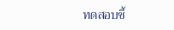ทดสอบชี้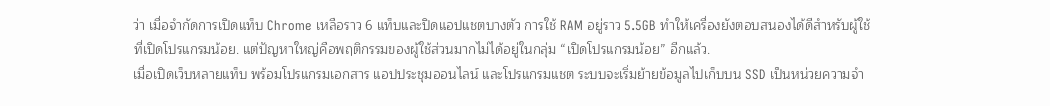ว่า เมื่อจำกัดการเปิดแท็บ Chrome เหลือราว 6 แท็บและปิดแอปแชตบางตัว การใช้ RAM อยู่ราว 5.5GB ทำให้เครื่องยังตอบสนองได้ดีสำหรับผู้ใช้ที่เปิดโปรแกรมน้อย. แต่ปัญหาใหญ่คือพฤติกรรมของผู้ใช้ส่วนมากไม่ได้อยู่ในกลุ่ม “เปิดโปรแกรมน้อย” อีกแล้ว.
เมื่อเปิดเว็บหลายแท็บ พร้อมโปรแกรมเอกสาร แอปประชุมออนไลน์ และโปรแกรมแชต ระบบจะเริ่มย้ายข้อมูลไปเก็บบน SSD เป็นหน่วยความจำ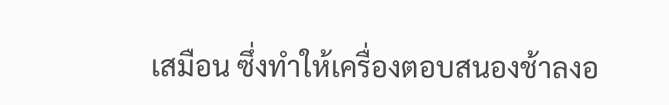เสมือน ซึ่งทำให้เครื่องตอบสนองช้าลงอ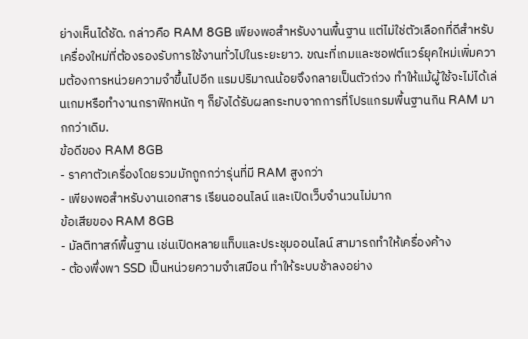ย่างเห็นได้ชัด. กล่าวคือ RAM 8GB เพียงพอสำหรับงานพื้นฐาน แต่ไม่ใช่ตัวเลือกที่ดีสำหรับเครื่องใหม่ที่ต้องรองรับการใช้งานทั่วไปในระยะยาว. ขณะที่เกมและซอฟต์แวร์ยุคใหม่เพิ่มความต้องการหน่วยความจำขึ้นไปอีก แรมปริมาณน้อยจึงกลายเป็นตัวถ่วง ทำให้แม้ผู้ใช้จะไม่ได้เล่นเกมหรือทำงานกราฟิกหนัก ๆ ก็ยังได้รับผลกระทบจากการที่โปรแกรมพื้นฐานกิน RAM มากกว่าเดิม.
ข้อดีของ RAM 8GB
- ราคาตัวเครื่องโดยรวมมักถูกกว่ารุ่นที่มี RAM สูงกว่า
- เพียงพอสำหรับงานเอกสาร เรียนออนไลน์ และเปิดเว็บจำนวนไม่มาก
ข้อเสียของ RAM 8GB
- มัลติทาสก์พื้นฐาน เช่นเปิดหลายแท็บและประชุมออนไลน์ สามารถทำให้เครื่องค้าง
- ต้องพึ่งพา SSD เป็นหน่วยความจำเสมือน ทำให้ระบบช้าลงอย่าง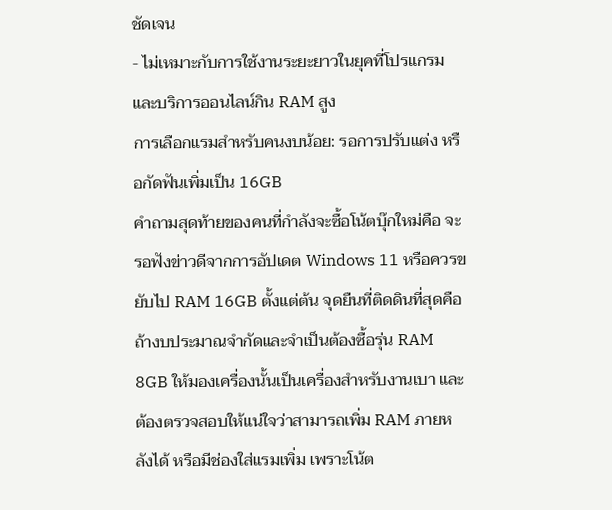ชัดเจน
- ไม่เหมาะกับการใช้งานระยะยาวในยุคที่โปรแกรมและบริการออนไลน์กิน RAM สูง
การเลือกแรมสำหรับคนงบน้อย: รอการปรับแต่ง หรือกัดฟันเพิ่มเป็น 16GB
คำถามสุดท้ายของคนที่กำลังจะซื้อโน้ตบุ๊กใหม่คือ จะรอฟังข่าวดีจากการอัปเดต Windows 11 หรือควรขยับไป RAM 16GB ตั้งแต่ต้น จุดยืนที่ติดดินที่สุดคือ ถ้างบประมาณจำกัดและจำเป็นต้องซื้อรุ่น RAM 8GB ให้มองเครื่องนั้นเป็นเครื่องสำหรับงานเบา และต้องตรวจสอบให้แน่ใจว่าสามารถเพิ่ม RAM ภายหลังได้ หรือมีช่องใส่แรมเพิ่ม เพราะโน้ต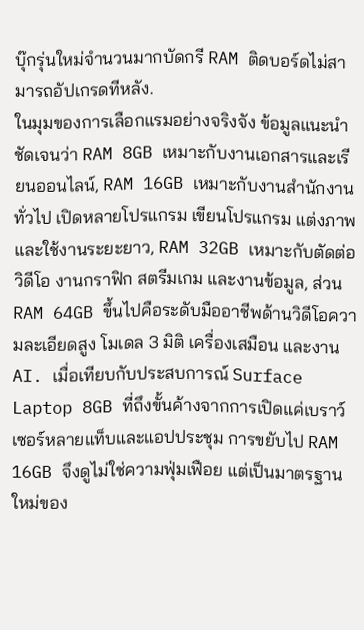บุ๊กรุ่นใหม่จำนวนมากบัดกรี RAM ติดบอร์ดไม่สามารถอัปเกรดทีหลัง.
ในมุมของการเลือกแรมอย่างจริงจัง ข้อมูลแนะนำชัดเจนว่า RAM 8GB เหมาะกับงานเอกสารและเรียนออนไลน์, RAM 16GB เหมาะกับงานสำนักงานทั่วไป เปิดหลายโปรแกรม เขียนโปรแกรม แต่งภาพ และใช้งานระยะยาว, RAM 32GB เหมาะกับตัดต่อวิดีโอ งานกราฟิก สตรีมเกม และงานข้อมูล, ส่วน RAM 64GB ขึ้นไปคือระดับมืออาชีพด้านวิดีโอความละเอียดสูง โมเดล 3 มิติ เครื่องเสมือน และงาน AI. เมื่อเทียบกับประสบการณ์ Surface Laptop 8GB ที่ถึงขั้นค้างจากการเปิดแค่เบราว์เซอร์หลายแท็บและแอปประชุม การขยับไป RAM 16GB จึงดูไม่ใช่ความฟุ่มเฟือย แต่เป็นมาตรฐานใหม่ของ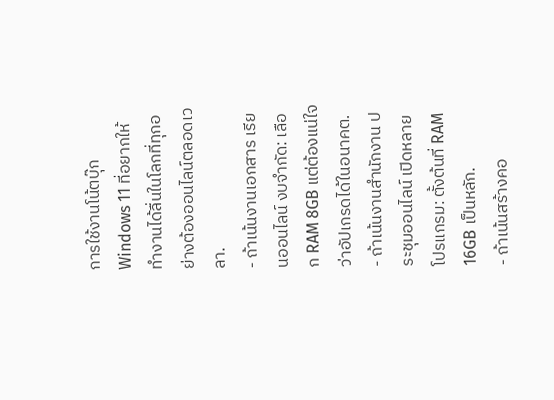การใช้งานโน้ตบุ๊ก Windows 11 ที่อยากให้ทำงานได้ลื่นในโลกที่ทุกอย่างต้องออนไลน์ตลอดเวลา.
- ถ้าเน้นงานเอกสาร เรียนออนไลน์ งบจำกัด: เลือก RAM 8GB แต่ต้องแน่ใจว่าอัปเกรดได้ในอนาคต.
- ถ้าเน้นงานสำนักงาน ประชุมออนไลน์ เปิดหลายโปรแกรม: ตั้งต้นที่ RAM 16GB เป็นหลัก.
- ถ้าเน้นสร้างคอ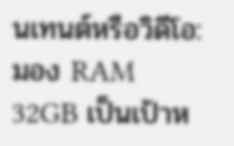นเทนต์หรือวิดีโอ: มอง RAM 32GB เป็นเป้าห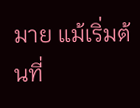มาย แม้เริ่มต้นที่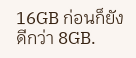16GB ก่อนก็ยังดีกว่า 8GB.